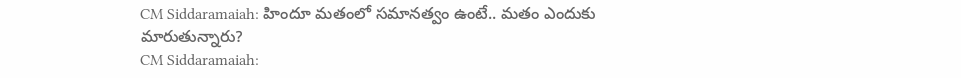CM Siddaramaiah: హిందూ మతంలో సమానత్వం ఉంటే.. మతం ఎందుకు మారుతున్నారు?
CM Siddaramaiah: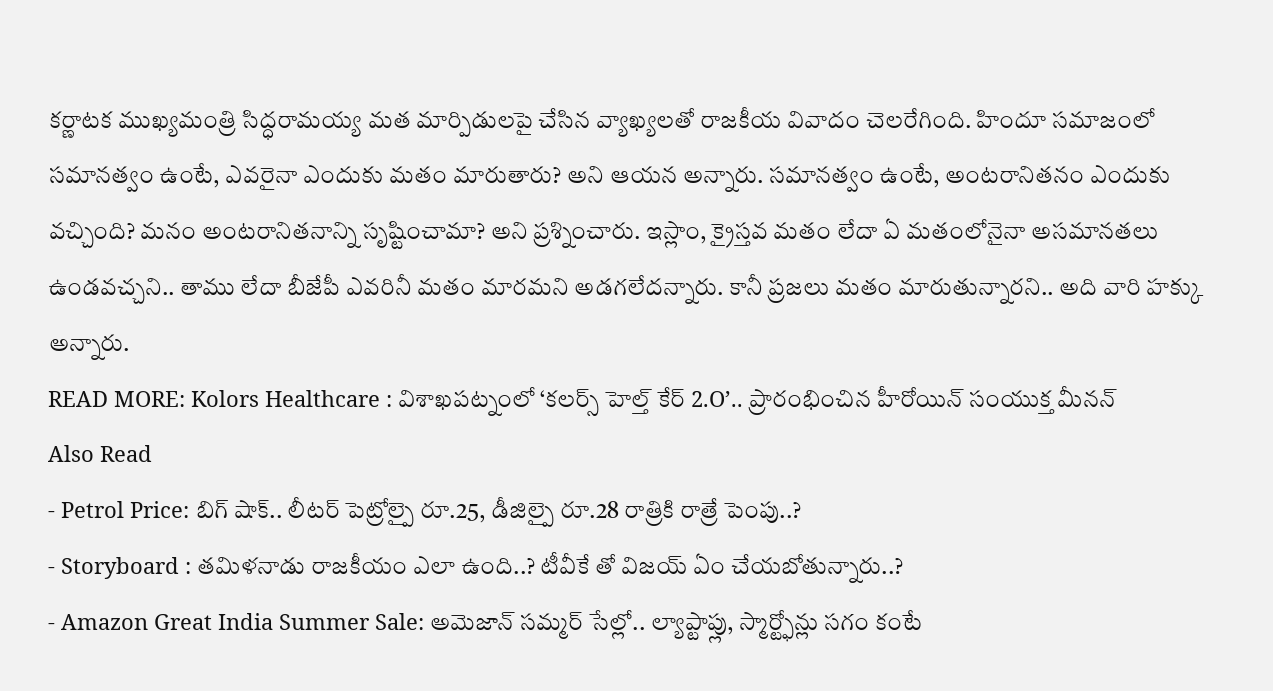కర్ణాటక ముఖ్యమంత్రి సిద్ధరామయ్య మత మార్పిడులపై చేసిన వ్యాఖ్యలతో రాజకీయ వివాదం చెలరేగింది. హిందూ సమాజంలో సమానత్వం ఉంటే, ఎవరైనా ఎందుకు మతం మారుతారు? అని ఆయన అన్నారు. సమానత్వం ఉంటే, అంటరానితనం ఎందుకు వచ్చింది? మనం అంటరానితనాన్ని సృష్టించామా? అని ప్రశ్నించారు. ఇస్లాం, క్రైస్తవ మతం లేదా ఏ మతంలోనైనా అసమానతలు ఉండవచ్చని.. తాము లేదా బీజేపీ ఎవరినీ మతం మారమని అడగలేదన్నారు. కానీ ప్రజలు మతం మారుతున్నారని.. అది వారి హక్కు అన్నారు.
READ MORE: Kolors Healthcare : విశాఖపట్నంలో ‘కలర్స్ హెల్త్ కేర్ 2.O’.. ప్రారంభించిన హీరోయిన్ సంయుక్త మీనన్
Also Read
- Petrol Price: బిగ్ షాక్.. లీటర్ పెట్రోల్పై రూ.25, డీజిల్పై రూ.28 రాత్రికి రాత్రే పెంపు..?
- Storyboard : తమిళనాడు రాజకీయం ఎలా ఉంది..? టీవీకే తో విజయ్ ఏం చేయబోతున్నారు..?
- Amazon Great India Summer Sale: అమెజాన్ సమ్మర్ సేల్లో.. ల్యాప్టాప్లు, స్మార్ట్ఫోన్లు సగం కంటే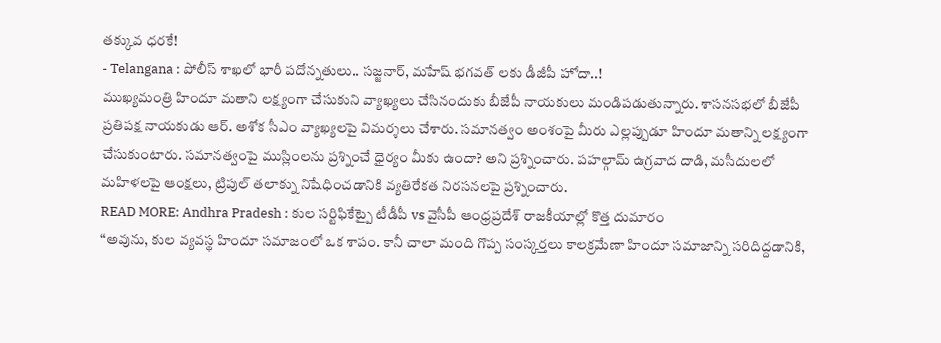తక్కువ ధరకే!
- Telangana : పోలీస్ శాఖలో భారీ పదోన్నతులు.. సజ్జనార్, మహేష్ భగవత్ లకు డీజీపీ హోదా..!
ముఖ్యమంత్రి హిందూ మతాని లక్ష్యంగా చేసుకుని వ్యాఖ్యలు చేసినందుకు బీజేపీ నాయకులు మండిపడుతున్నారు. శాసనసభలో బీజేపీ ప్రతిపక్ష నాయకుడు ఆర్. అశోక సీఎం వ్యాఖ్యలపై విమర్శలు చేశారు. సమానత్వం అంశంపై మీరు ఎల్లప్పుడూ హిందూ మతాన్ని లక్ష్యంగా చేసుకుంటారు. సమానత్వంపై ముస్లింలను ప్రశ్నించే ధైర్యం మీకు ఉందా? అని ప్రశ్నించారు. పహల్గామ్ ఉగ్రవాద దాడి, మసీదులలో మహిళలపై ఆంక్షలు, ట్రిపుల్ తలాక్ను నిషేధించడానికి వ్యతిరేకత నిరసనలపై ప్రశ్నించారు.
READ MORE: Andhra Pradesh : కుల సర్టిఫికేట్పై టీడీపీ vs వైసీపీ ఆంధ్రప్రదేశ్ రాజకీయాల్లో కొత్త దుమారం
“అవును, కుల వ్యవస్థ హిందూ సమాజంలో ఒక శాపం. కానీ చాలా మంది గొప్ప సంస్కర్తలు కాలక్రమేణా హిందూ సమాజాన్ని సరిదిద్దడానికి,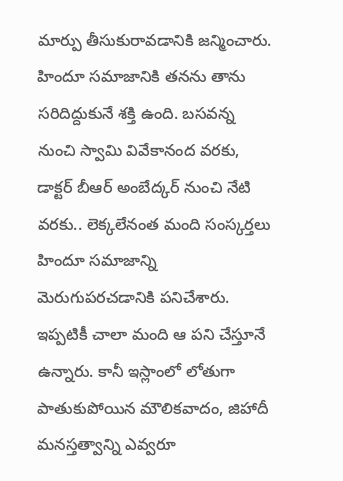మార్పు తీసుకురావడానికి జన్మించారు. హిందూ సమాజానికి తనను తాను సరిదిద్దుకునే శక్తి ఉంది. బసవన్న నుంచి స్వామి వివేకానంద వరకు, డాక్టర్ బీఆర్ అంబేద్కర్ నుంచి నేటి వరకు.. లెక్కలేనంత మంది సంస్కర్తలు హిందూ సమాజాన్ని మెరుగుపరచడానికి పనిచేశారు. ఇప్పటికీ చాలా మంది ఆ పని చేస్తూనే ఉన్నారు. కానీ ఇస్లాంలో లోతుగా పాతుకుపోయిన మౌలికవాదం, జిహాదీ మనస్తత్వాన్ని ఎవ్వరూ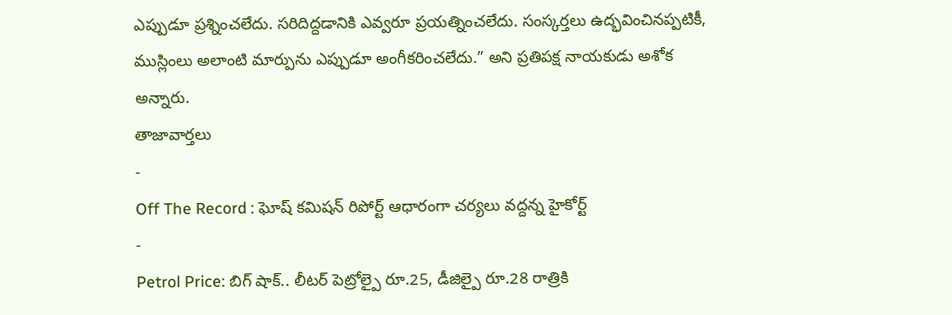ఎప్పుడూ ప్రశ్నించలేదు. సరిదిద్దడానికి ఎవ్వరూ ప్రయత్నించలేదు. సంస్కర్తలు ఉద్భవించినప్పటికీ, ముస్లింలు అలాంటి మార్పును ఎప్పుడూ అంగీకరించలేదు.” అని ప్రతిపక్ష నాయకుడు అశోక అన్నారు.
తాజావార్తలు
-
Off The Record : ఘోష్ కమిషన్ రిపోర్ట్ ఆధారంగా చర్యలు వద్దన్న హైకోర్ట్
-
Petrol Price: బిగ్ షాక్.. లీటర్ పెట్రోల్పై రూ.25, డీజిల్పై రూ.28 రాత్రికి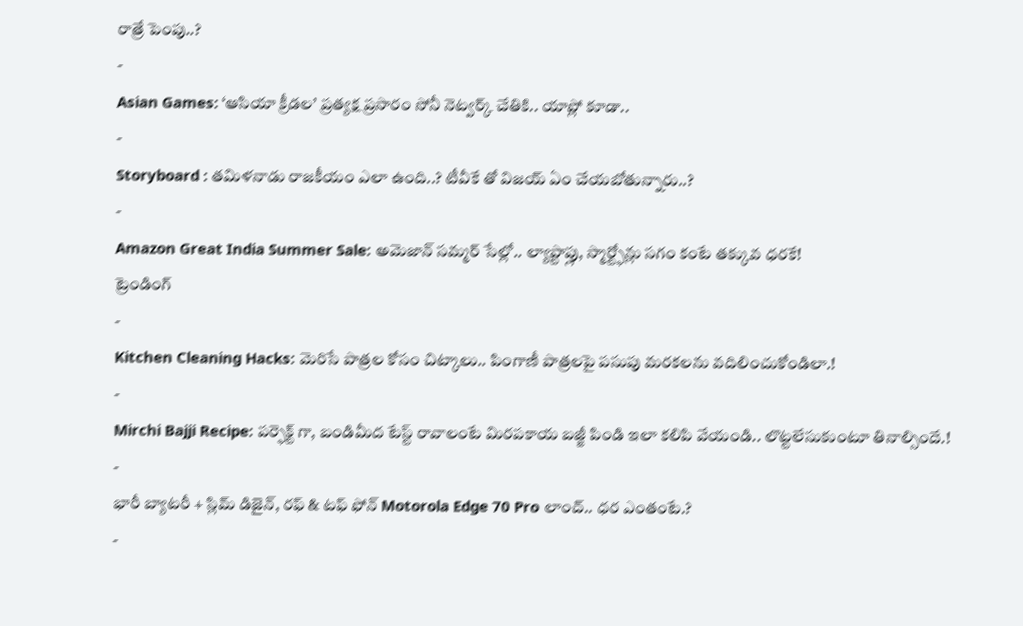రాత్రే పెంపు..?
-
Asian Games: ‘ఆసియా క్రీడల’ ప్రత్యక్ష ప్రసారం సోనీ నెట్వర్క్ చేతికి.. యాప్లో కూడా..
-
Storyboard : తమిళనాడు రాజకీయం ఎలా ఉంది..? టీవీకే తో విజయ్ ఏం చేయబోతున్నారు..?
-
Amazon Great India Summer Sale: అమెజాన్ సమ్మర్ సేల్లో.. ల్యాప్టాప్లు, స్మార్ట్ఫోన్లు సగం కంటే తక్కువ ధరకే!
ట్రెండింగ్
-
Kitchen Cleaning Hacks: మెరిసే పాత్రల కోసం చిట్కాలు.. పింగాణీ పాత్రలపై పసుపు మరకలను వదిలించుకోండిలా.!
-
Mirchi Bajji Recipe: పర్ఫెక్ట్ గా, బండిమీద టేస్ట్ రావాలంటే మిరపకాయ బజ్జీ పిండి ఇలా కలిపి వేయండి.. లొట్టలేసుకుంటూ తినాల్సిందే.!
-
భారీ బ్యాటరీ + స్లిమ్ డిజైన్, రఫ్ & టఫ్ ఫోన్ Motorola Edge 70 Pro లాంచ్.. ధర ఎంతంటే.?
-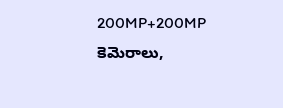200MP+200MP కెమెరాలు,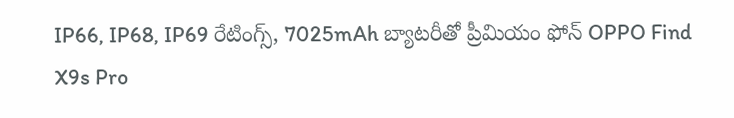IP66, IP68, IP69 రేటింగ్స్, 7025mAh బ్యాటరీతో ప్రీమియం ఫోన్ OPPO Find X9s Pro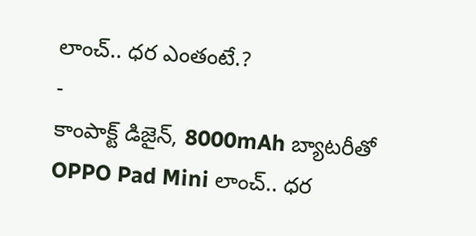లాంచ్.. ధర ఎంతంటే.?
-
కాంపాక్ట్ డిజైన్, 8000mAh బ్యాటరీతో OPPO Pad Mini లాంచ్.. ధర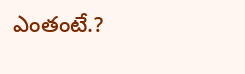ఎంతంటే.?